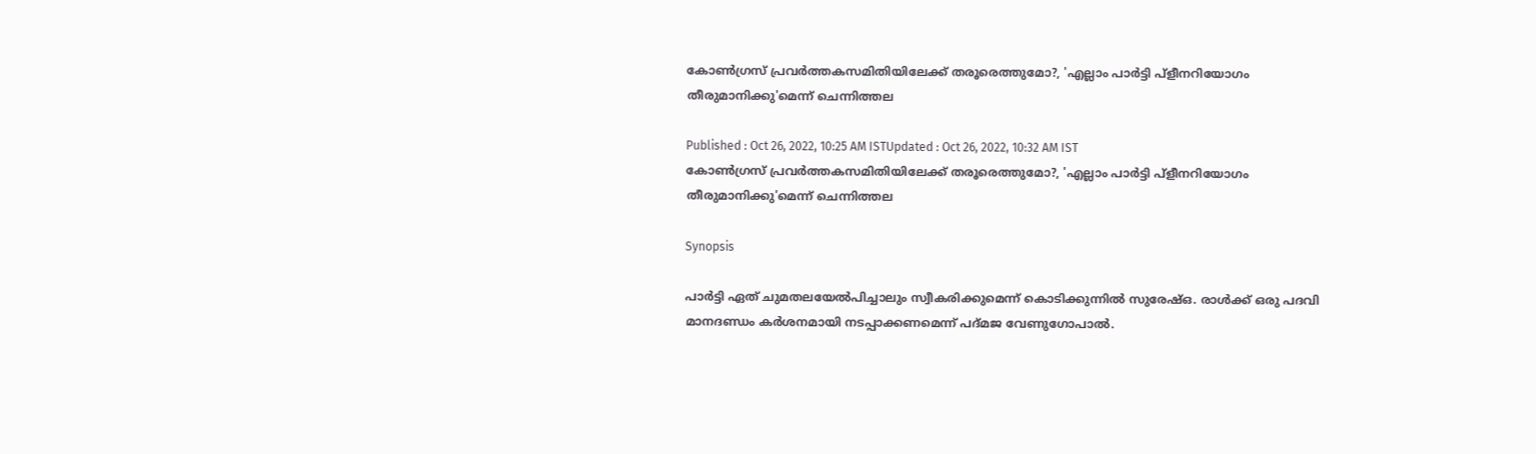കോണ്‍ഗ്രസ് പ്രവര്‍ത്തകസമിതിയിലേക്ക് തരൂരെത്തുമോ?, 'എല്ലാം പാര്‍ട്ടി പ്ളീനറിയോഗം തീരുമാനിക്കു'മെന്ന് ചെന്നിത്തല

Published : Oct 26, 2022, 10:25 AM ISTUpdated : Oct 26, 2022, 10:32 AM IST
കോണ്‍ഗ്രസ് പ്രവര്‍ത്തകസമിതിയിലേക്ക് തരൂരെത്തുമോ?, 'എല്ലാം പാര്‍ട്ടി പ്ളീനറിയോഗം തീരുമാനിക്കു'മെന്ന് ചെന്നിത്തല

Synopsis

പാർട്ടി ഏത് ചുമതലയേൽപിച്ചാലും സ്വീകരിക്കുമെന്ന് കൊടിക്കുന്നിൽ സുരേഷ്ഒ. രാൾക്ക് ഒരു പദവി മാനദണ്ഡം കർശനമായി നടപ്പാക്കണമെന്ന് പദ്മജ വേണുഗോപാൽ.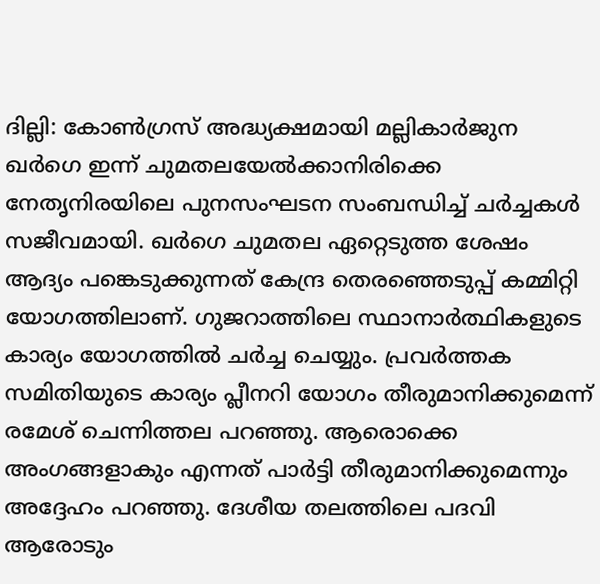ദില്ലി: കോണ്‍ഗ്രസ് അദ്ധ്യക്ഷമായി മല്ലികാര്‍ജുന ഖര്‍ഗെ ഇന്ന് ചുമതലയേല്‍ക്കാനിരിക്കെ നേതൃനിരയിലെ പുനസംഘടന സംബന്ധിച്ച് ചര്‍ച്ചകള്‍ സജീവമായി. ഖർഗെ ചുമതല ഏറ്റെടുത്ത ശേഷം ആദ്യം പങ്കെടുക്കുന്നത് കേന്ദ്ര തെരഞ്ഞെടുപ്പ് കമ്മിറ്റി യോഗത്തിലാണ്. ഗുജറാത്തിലെ സ്ഥാനാർത്ഥികളുടെ കാര്യം യോഗത്തില്‍ ചർച്ച ചെയ്യും. പ്രവർത്തക സമിതിയുടെ കാര്യം പ്ലീനറി യോഗം തീരുമാനിക്കുമെന്ന് രമേശ് ചെന്നിത്തല പറഞ്ഞു. ആരൊക്കെ അംഗങ്ങളാകും എന്നത് പാർട്ടി തീരുമാനിക്കുമെന്നും അദ്ദേഹം പറഞ്ഞു. ദേശീയ തലത്തിലെ പദവി ആരോടും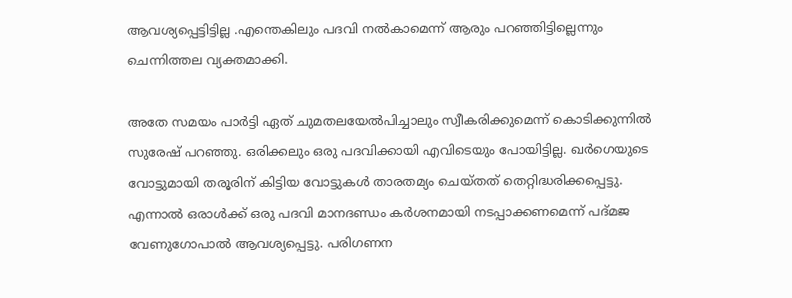ആവശ്യപ്പെട്ടിട്ടില്ല .എന്തെകിലും പദവി നൽകാമെന്ന് ആരും പറഞ്ഞിട്ടില്ലെന്നും ചെന്നിത്തല വ്യക്തമാക്കി.

അതേ സമയം പാർട്ടി ഏത് ചുമതലയേൽപിച്ചാലും സ്വീകരിക്കുമെന്ന് കൊടിക്കുന്നിൽ സുരേഷ് പറഞ്ഞു. ഒരിക്കലും ഒരു പദവിക്കായി എവിടെയും പോയിട്ടില്ല. ഖർഗെയുടെ വോട്ടുമായി തരൂരിന് കിട്ടിയ വോട്ടുകൾ താരതമ്യം ചെയ്തത് തെറ്റിദ്ധരിക്കപ്പെട്ടു. എന്നാല്‍ ഒരാൾക്ക് ഒരു പദവി മാനദണ്ഡം കർശനമായി നടപ്പാക്കണമെന്ന് പദ്മജ വേണുഗോപാൽ ആവശ്യപ്പെട്ടു. പരിഗണന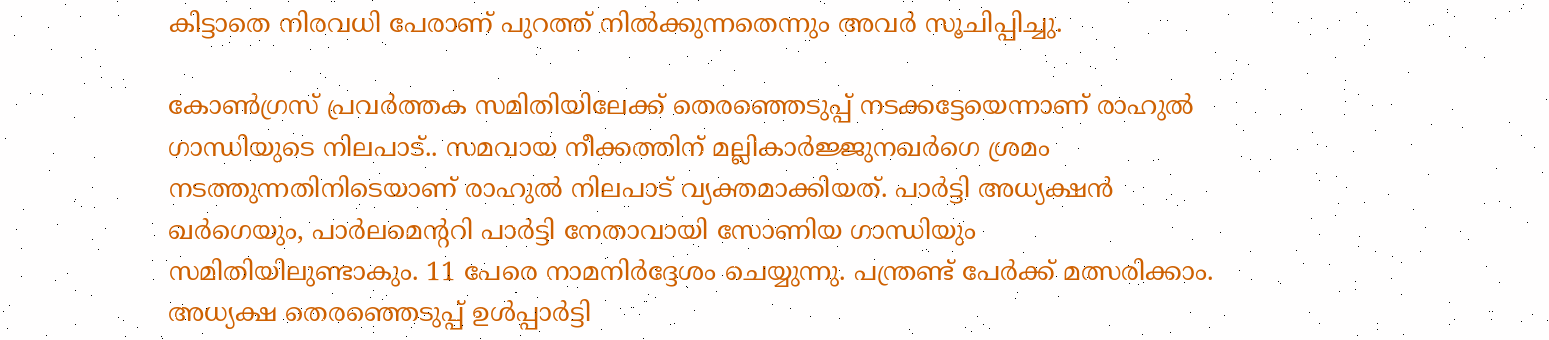കിട്ടാതെ നിരവധി പേരാണ് പുറത്ത് നിൽക്കുന്നതെന്നും അവര്‍ സൂചിപ്പിച്ചു.

കോണ്‍ഗ്രസ് പ്രവര്‍ത്തക സമിതിയിലേക്ക് തെരഞ്ഞെടുപ്പ് നടക്കട്ടേയെന്നാണ് രാഹുല്‍ ഗാന്ധിയുടെ നിലപാട്.. സമവായ നീക്കത്തിന് മല്ലികാര്‍ജ്ജുന‍ഖര്‍ഗെ ശ്രമം നടത്തുന്നതിനിടെയാണ് രാഹുല്‍ നിലപാട് വ്യക്തമാക്കിയത്. പാര്‍ട്ടി അധ്യക്ഷന്‍ ഖര്‍ഗെയും, പാര്‍ലമെന്‍ററി പാര്‍ട്ടി നേതാവായി സോണിയ ഗാന്ധിയും സമിതിയിലുണ്ടാകും. 11 പേരെ നാമനിര്‍ദ്ദേശം ചെയ്യുന്നു. പന്ത്രണ്ട് പേര്‍ക്ക് മത്സരിക്കാം. അധ്യക്ഷ തെരഞ്ഞെടുപ്പ് ഉള്‍പ്പാര്‍ട്ടി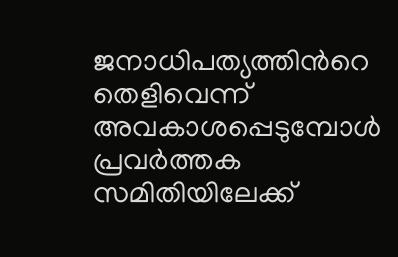ജനാധിപത്യത്തിന്‍റെ തെളിവെന്ന് അവകാശപ്പെടുമ്പോള്‍ പ്രവര്‍ത്തക സമിതിയിലേക്ക്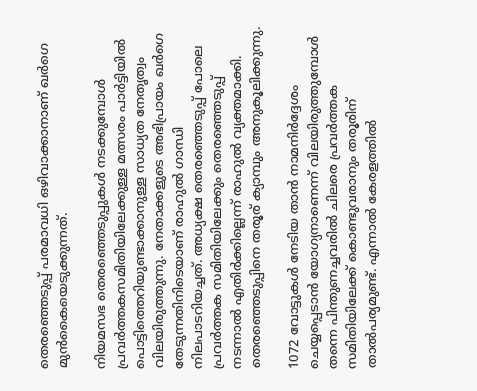തെരഞ്ഞെടുപ്പ് പരമാവധി ഒഴിവാക്കാനാണ് ഖര്‍ഗെ മുന്‍കൈയെടുക്കുന്നത്.

നിയമസഭ തെരഞ്ഞെടുപ്പുകള്‍ നടക്കുമ്പോള്‍ പ്രവര്‍ത്തകസമിതിയിലേക്കുള്ള മത്സരം പാര്‍ട്ടിയില്‍ പൊട്ടിത്തെറിയുണ്ടാക്കാനുള്ള സാധ്യത നേതൃത്വം വിലയിരുത്തുന്നു. നേതാക്കളുടെ അഭിപ്രായം ഖര്‍ഗെ തേടുന്നതിനിടെയാണ് രാഹുൽ ഗാന്ധി നിലപാടറിയച്ചത്. അധ്യക്ഷ തെരഞ്ഞെടുപ്പ് പോലെ പ്രവര്‍ത്തക സമിതിയിലേക്കും തെര‍ഞ്ഞെടുപ്പ് നടന്നാല്‍ എതിര്‍ക്കില്ലെന്ന് രാഹുല്‍ വ്യക്തമാക്കി. തെരഞ്ഞെടുപ്പിനെ തരൂര് ക്യാമ്പും അനുകൂലിക്കുന്നു.

1072 വോട്ടുകള്‍ നേടിയ താന്‍ നാമനിര്‍ദ്ദേശം ചെയ്യപ്പെടാന്‍ യോഗ്യനാണെന്ന് വിലയിരുത്തുമ്പോള്‍ തന്നെ പിന്തുണച്ചവരില്‍ ചിലരെ പ്രവര്‍ത്തക സമിതിയിലേക്ക് കൊണ്ടുവരാനും തരൂരിന് താല്‍പര്യമുണ്ട്. എന്നാല്‍ കേരളത്തില്‍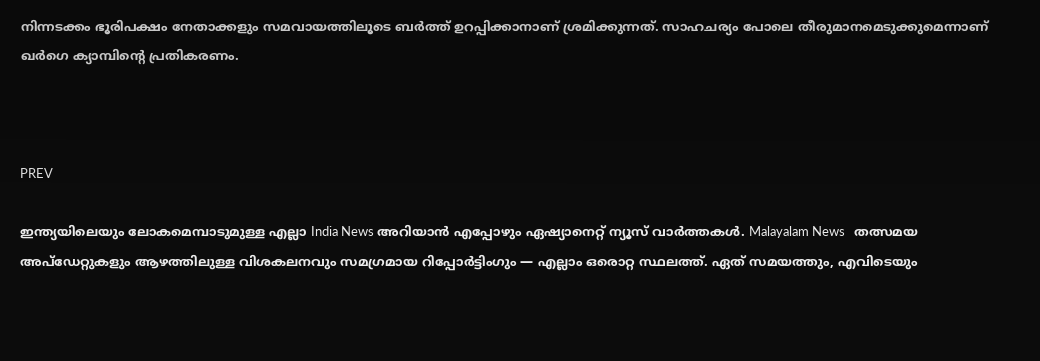നിന്നടക്കം ഭൂരിപക്ഷം നേതാക്കളും സമവായത്തിലൂടെ ബര്‍ത്ത് ഉറപ്പിക്കാനാണ് ശ്രമിക്കുന്നത്. സാഹചര്യം പോലെ തീരുമാനമെടുക്കുമെന്നാണ് ഖർഗെ ക്യാമ്പിന്‍റെ പ്രതികരണം.



PREV

ഇന്ത്യയിലെയും ലോകമെമ്പാടുമുള്ള എല്ലാ India News അറിയാൻ എപ്പോഴും ഏഷ്യാനെറ്റ് ന്യൂസ് വാർത്തകൾ. Malayalam News   തത്സമയ അപ്‌ഡേറ്റുകളും ആഴത്തിലുള്ള വിശകലനവും സമഗ്രമായ റിപ്പോർട്ടിംഗും — എല്ലാം ഒരൊറ്റ സ്ഥലത്ത്. ഏത് സമയത്തും, എവിടെയും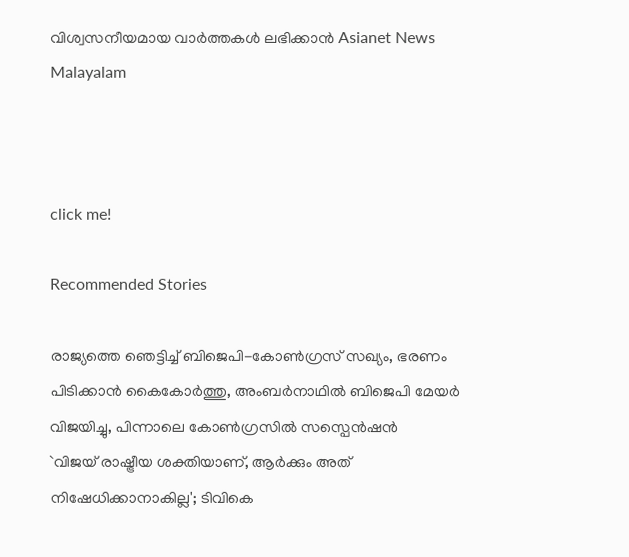വിശ്വസനീയമായ വാർത്തകൾ ലഭിക്കാൻ Asianet News Malayalam



click me!

Recommended Stories

രാജ്യത്തെ ഞെട്ടിച്ച് ബിജെപി-കോൺഗ്രസ് സഖ്യം, ഭരണം പിടിക്കാൻ കൈകോർത്തു, അംബർനാഥിൽ ബിജെപി മേയർ വിജയിച്ചു, പിന്നാലെ കോൺഗ്രസിൽ സസ്പെൻഷൻ
`വിജയ് രാഷ്ട്രീയ ശക്തിയാണ്, ആർക്കും അത് നിഷേധിക്കാനാകില്ല'; ടിവികെ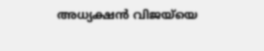അധ്യക്ഷൻ വിജയ്‌യെ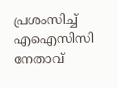പ്രശംസിച്ച് എഐസിസി നേതാവ്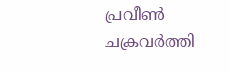പ്രവീൺ ചക്രവർത്തി